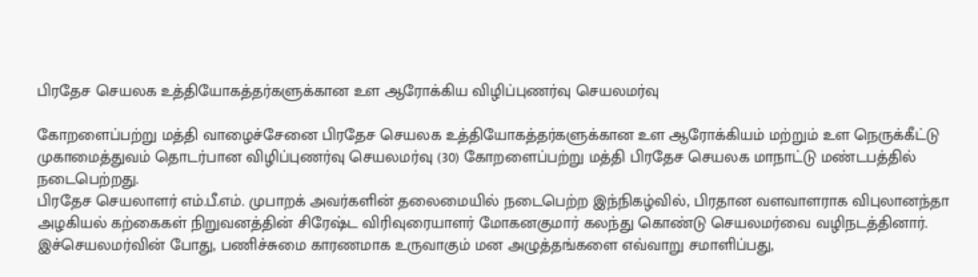பிரதேச செயலக உத்தியோகத்தர்களுக்கான உள ஆரோக்கிய விழிப்புணர்வு செயலமர்வு

கோறளைப்பற்று மத்தி வாழைச்சேனை பிரதேச செயலக உத்தியோகத்தர்களுக்கான உள ஆரோக்கியம் மற்றும் உள நெருக்கீட்டு முகாமைத்துவம் தொடர்பான விழிப்புணர்வு செயலமர்வு (30) கோறளைப்பற்று மத்தி பிரதேச செயலக மாநாட்டு மண்டபத்தில் நடைபெற்றது.
பிரதேச செயலாளர் எம்.பீ.எம். முபாறக் அவர்களின் தலைமையில் நடைபெற்ற இந்நிகழ்வில், பிரதான வளவாளராக விபுலானந்தா அழகியல் கற்கைகள் நிறுவனத்தின் சிரேஷ்ட விரிவுரையாளர் மோகனகுமார் கலந்து கொண்டு செயலமர்வை வழிநடத்தினார்.
இச்செயலமர்வின் போது, பணிச்சுமை காரணமாக உருவாகும் மன அழுத்தங்களை எவ்வாறு சமாளிப்பது,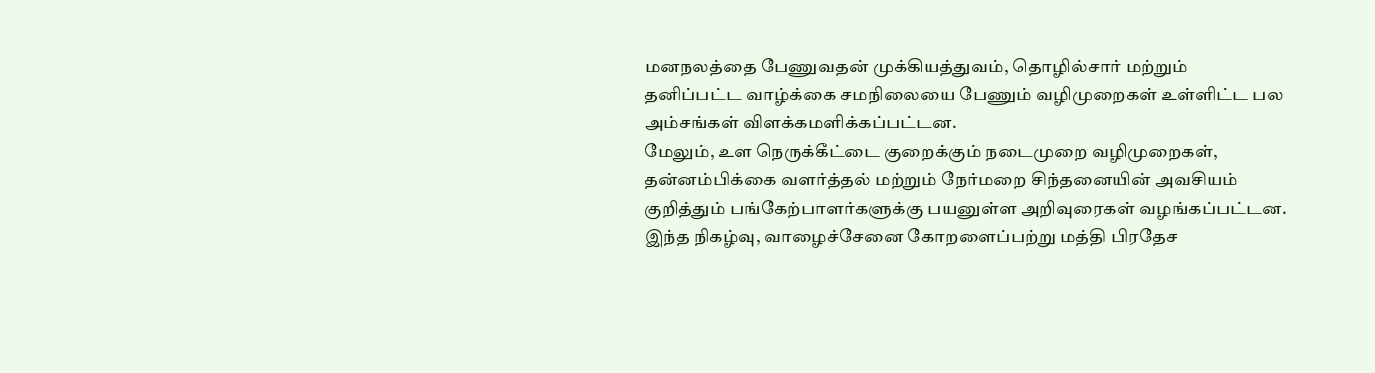மனநலத்தை பேணுவதன் முக்கியத்துவம், தொழில்சார் மற்றும் தனிப்பட்ட வாழ்க்கை சமநிலையை பேணும் வழிமுறைகள் உள்ளிட்ட பல அம்சங்கள் விளக்கமளிக்கப்பட்டன.
மேலும், உள நெருக்கீட்டை குறைக்கும் நடைமுறை வழிமுறைகள், தன்னம்பிக்கை வளர்த்தல் மற்றும் நேர்மறை சிந்தனையின் அவசியம் குறித்தும் பங்கேற்பாளர்களுக்கு பயனுள்ள அறிவுரைகள் வழங்கப்பட்டன.
இந்த நிகழ்வு, வாழைச்சேனை கோறளைப்பற்று மத்தி பிரதேச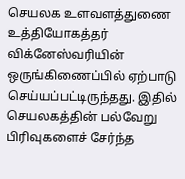செயலக உளவளத்துணை உத்தியோகத்தர் விக்னேஸ்வரியின் ஒருங்கிணைப்பில் ஏற்பாடு செய்யப்பட்டிருந்தது. இதில் செயலகத்தின் பல்வேறு பிரிவுகளைச் சேர்ந்த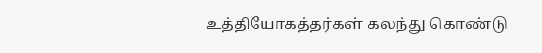உத்தியோகத்தர்கள் கலந்து கொண்டு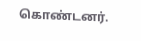கொண்டனர்.